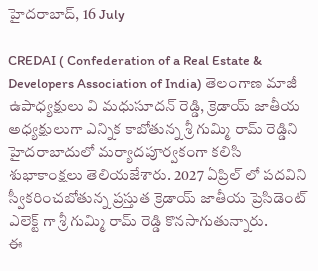హైదరాబాద్, 16 July

CREDAI ( Confederation of a Real Estate & Developers Association of India) తెలంగాణ మాజీ ఉపాధ్యక్షులు వి మధుసూదన్ రెడ్డి, క్రెడాయ్ జాతీయ అధ్యక్షులుగా ఎన్నిక కాబోతున్న శ్రీ గుమ్మి రామ్ రెడ్డిని హైదరాబాదులో మర్యాదపూర్వకంగా కలిసి శుభాకాంక్షలు తెలియజేశారు. 2027 ఏప్రిల్ లో పదవిని స్వీకరించబోతున్న ప్రస్తుత క్రెడాయ్ జాతీయ ప్రెసిడెంట్ ఎలెక్ట్ గా శ్రీ గుమ్మి రామ్ రెడ్డి కొనసాగుతున్నారు.
ఈ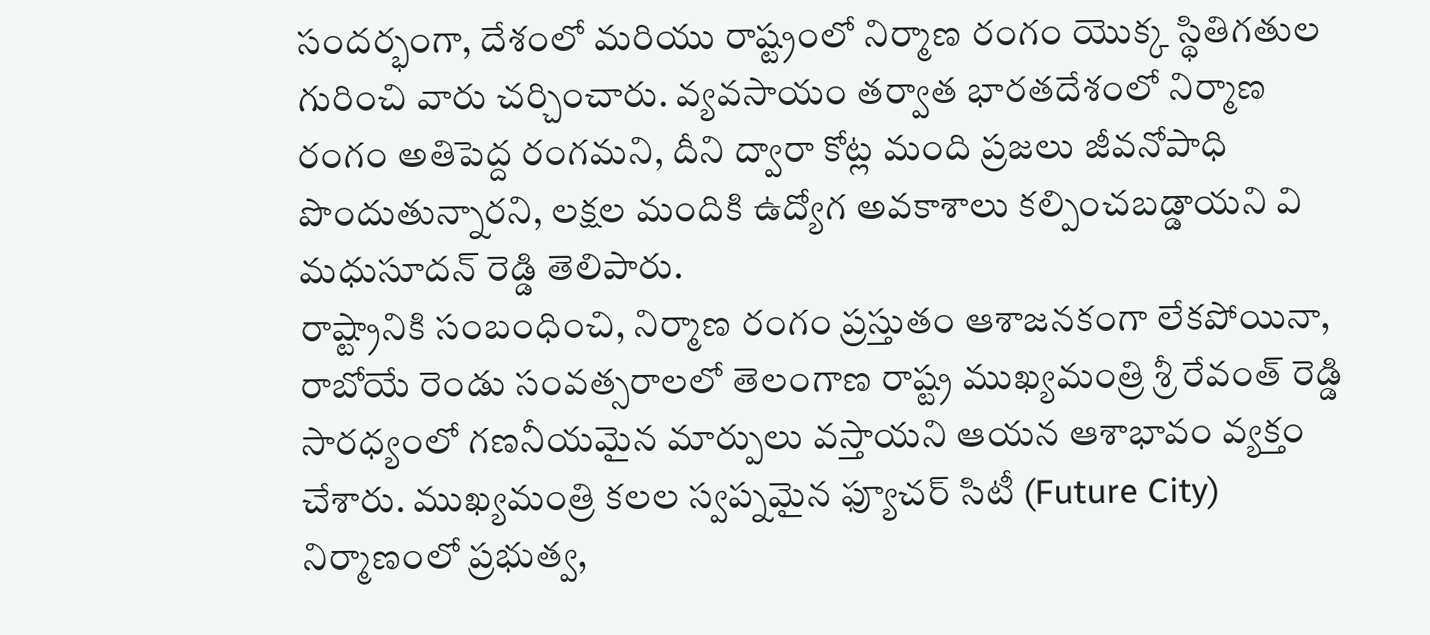సందర్భంగా, దేశంలో మరియు రాష్ట్రంలో నిర్మాణ రంగం యొక్క స్థితిగతుల గురించి వారు చర్చించారు. వ్యవసాయం తర్వాత భారతదేశంలో నిర్మాణ రంగం అతిపెద్ద రంగమని, దీని ద్వారా కోట్ల మంది ప్రజలు జీవనోపాధి పొందుతున్నారని, లక్షల మందికి ఉద్యోగ అవకాశాలు కల్పించబడ్డాయని వి మధుసూదన్ రెడ్డి తెలిపారు.
రాష్ట్రానికి సంబంధించి, నిర్మాణ రంగం ప్రస్తుతం ఆశాజనకంగా లేకపోయినా, రాబోయే రెండు సంవత్సరాలలో తెలంగాణ రాష్ట్ర ముఖ్యమంత్రి శ్రీ రేవంత్ రెడ్డి సారధ్యంలో గణనీయమైన మార్పులు వస్తాయని ఆయన ఆశాభావం వ్యక్తం చేశారు. ముఖ్యమంత్రి కలల స్వప్నమైన ఫ్యూచర్ సిటీ (Future City) నిర్మాణంలో ప్రభుత్వ,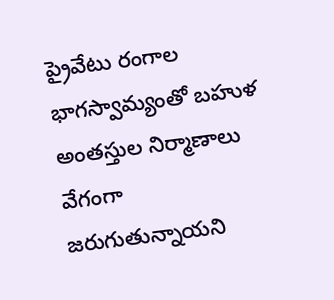ప్రైవేటు రంగాల భాగస్వామ్యంతో బహుళ అంతస్తుల నిర్మాణాలు వేగంగా జరుగుతున్నాయని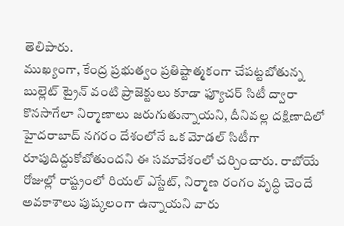తెలిపారు.
ముఖ్యంగా, కేంద్ర ప్రభుత్వం ప్రతిష్టాత్మకంగా చేపట్టబోతున్న బుల్లెట్ ట్రైన్ వంటి ప్రాజెక్టులు కూడా ఫ్యూచర్ సిటీ ద్వారా కొనసాగేలా నిర్మాణాలు జరుగుతున్నాయని, దీనివల్ల దక్షిణాదిలో హైదరాబాద్ నగరం దేశంలోనే ఒక మోడల్ సిటీగా రూపుదిద్దుకోబోతుందని ఈ సమావేశంలో చర్చించారు. రాబోయే రోజుల్లో రాష్ట్రంలో రియల్ ఎస్టేట్, నిర్మాణ రంగం వృద్ధి చెందే అవకాశాలు పుష్కలంగా ఉన్నాయని వారు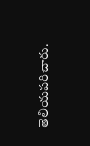తెలియపరిచారు.